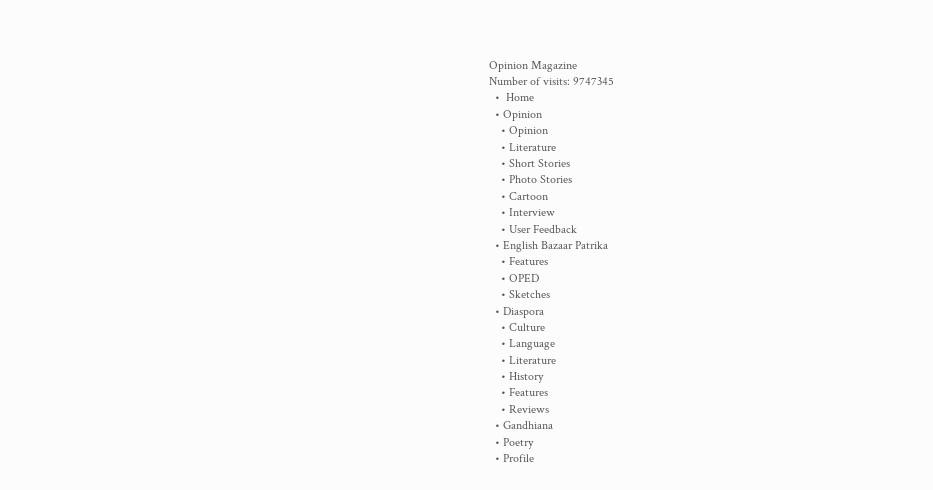Opinion Magazine
Number of visits: 9747345
  •  Home
  • Opinion
    • Opinion
    • Literature
    • Short Stories
    • Photo Stories
    • Cartoon
    • Interview
    • User Feedback
  • English Bazaar Patrika
    • Features
    • OPED
    • Sketches
  • Diaspora
    • Culture
    • Language
    • Literature
    • History
    • Features
    • Reviews
  • Gandhiana
  • Poetry
  • Profile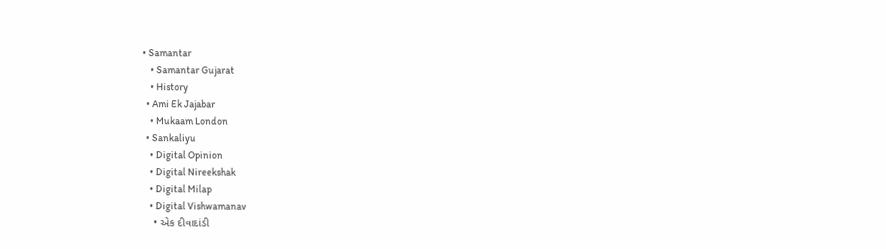• Samantar
    • Samantar Gujarat
    • History
  • Ami Ek Jajabar
    • Mukaam London
  • Sankaliyu
    • Digital Opinion
    • Digital Nireekshak
    • Digital Milap
    • Digital Vishwamanav
    • એક દીવાદાંડી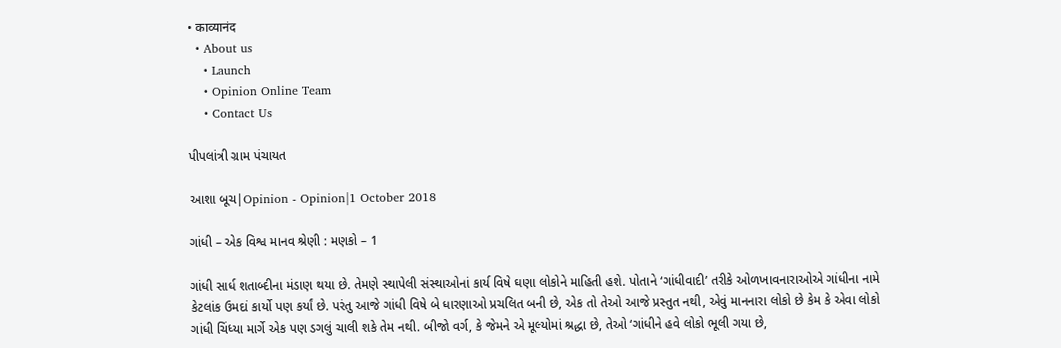• काव्यानंद
  • About us
    • Launch
    • Opinion Online Team
    • Contact Us

પીપલાંત્રી ગ્રામ પંચાયત

આશા બૂચ|Opinion - Opinion|1 October 2018

ગાંધી – એક વિશ્વ માનવ શ્રેણી : મણકો – 1

ગાંધી સાર્ધ શતાબ્દીના મંડાણ થયા છે. તેમણે સ્થાપેલી સંસ્થાઓનાં કાર્ય વિષે ઘણા લોકોને માહિતી હશે. પોતાને ‘ગાંધીવાદી’ તરીકે ઓળખાવનારાઓએ ગાંધીના નામે કેટલાંક ઉમદાં કાર્યો પણ કર્યાં છે. પરંતુ આજે ગાંધી વિષે બે ધારણાઓ પ્રચલિત બની છે, એક તો તેઓ આજે પ્રસ્તુત નથી, એવું માનનારા લોકો છે કેમ કે એવા લોકો ગાંધી ચિંધ્યા માર્ગે એક પણ ડગલું ચાલી શકે તેમ નથી. બીજો વર્ગ, કે જેમને એ મૂલ્યોમાં શ્રદ્ધા છે, તેઓ ‘ગાંધીને હવે લોકો ભૂલી ગયા છે,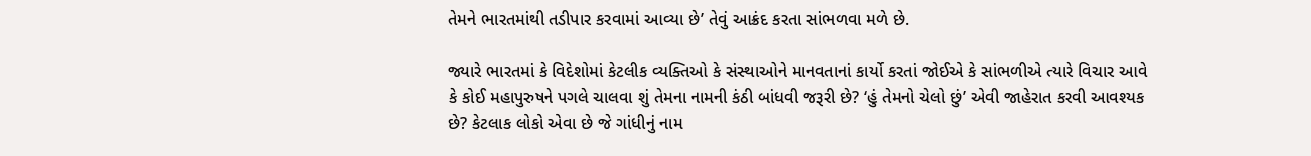તેમને ભારતમાંથી તડીપાર કરવામાં આવ્યા છે’ તેવું આક્રંદ કરતા સાંભળવા મળે છે.

જ્યારે ભારતમાં કે વિદેશોમાં કેટલીક વ્યક્તિઓ કે સંસ્થાઓને માનવતાનાં કાર્યો કરતાં જોઈએ કે સાંભળીએ ત્યારે વિચાર આવે કે કોઈ મહાપુરુષને પગલે ચાલવા શું તેમના નામની કંઠી બાંધવી જરૂરી છે? ‘હું તેમનો ચેલો છું’ એવી જાહેરાત કરવી આવશ્યક છે? કેટલાક લોકો એવા છે જે ગાંધીનું નામ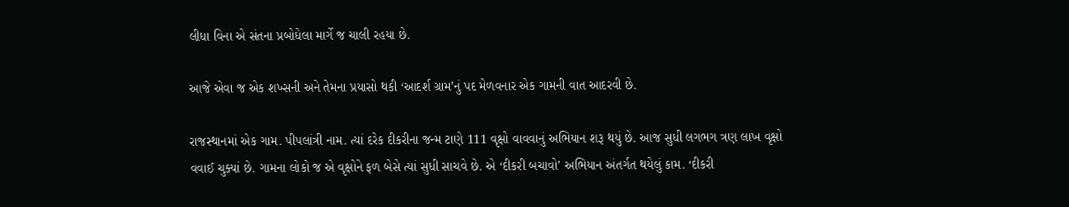લીધા વિના એ સંતના પ્રબોધેલા માર્ગે જ ચાલી રહયા છે.

આજે એવા જ એક શખ્સની અને તેમના પ્રયાસો થકી ‘આદર્શ ગ્રામ’નું પદ મેળવનાર એક ગામની વાત આદરવી છે.

રાજસ્થાનમાં એક ગામ. પીપલાંત્રી નામ. ત્યાં દરેક દીકરીના જન્મ ટાણે 111 વૃક્ષો વાવવાનું અભિયાન શરૂ થયું છે. આજ સુધી લગભગ ત્રણ લાખ વૃક્ષો વવાઈ ચુક્યાં છે. ગામના લોકો જ એ વૃક્ષોને ફળ બેસે ત્યાં સુધી સાચવે છે. એ ‘દીકરી બચાવો’ અભિયાન અંતર્ગત થયેલું કામ. ‘દીકરી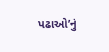પઢાઓ’નું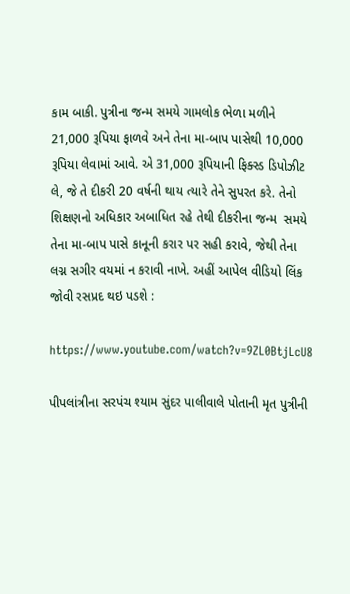કામ બાકી. પુત્રીના જન્મ સમયે ગામલોક ભેળા મળીને 21,000 રૂપિયા ફાળવે અને તેના મા-બાપ પાસેથી 10,000 રૂપિયા લેવામાં આવે. એ 31,000 રૂપિયાની ફિક્સ્ડ ડિપોઝીટ લે, જે તે દીકરી 20 વર્ષની થાય ત્યારે તેને સુપરત કરે. તેનો શિક્ષણનો અધિકાર અબાધિત રહે તેથી દીકરીના જન્મ  સમયે તેના મા-બાપ પાસે કાનૂની કરાર પર સહી કરાવે, જેથી તેના લગ્ન સગીર વયમાં ન કરાવી નાખે. અહીં આપેલ વીડિયો લિંક જોવી રસપ્રદ થઇ પડશે :

https://www.youtube.com/watch?v=9ZL0BtjLcU8

પીપલાંત્રીના સરપંચ શ્યામ સુંદર પાલીવાલે પોતાની મૃત પુત્રીની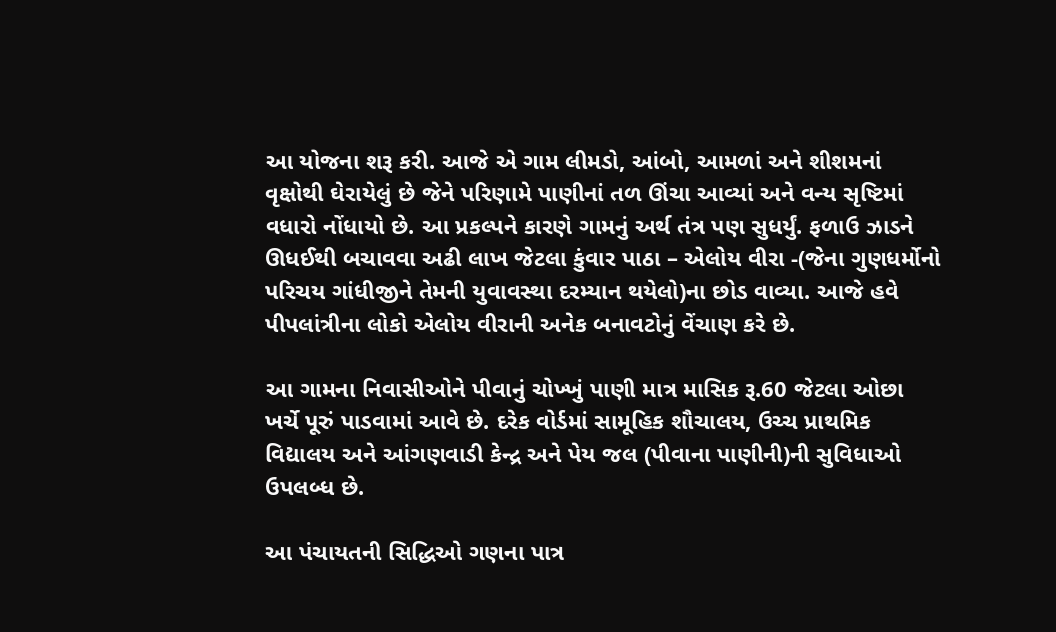આ યોજના શરૂ કરી. આજે એ ગામ લીમડો, આંબો, આમળાં અને શીશમનાં વૃક્ષોથી ઘેરાયેલું છે જેને પરિણામે પાણીનાં તળ ઊંચા આવ્યાં અને વન્ય સૃષ્ટિમાં વધારો નોંધાયો છે. આ પ્રકલ્પને કારણે ગામનું અર્થ તંત્ર પણ સુધર્યું. ફળાઉ ઝાડને ઊધઈથી બચાવવા અઢી લાખ જેટલા કુંવાર પાઠા – એલોય વીરા -(જેના ગુણધર્મોનો પરિચય ગાંધીજીને તેમની યુવાવસ્થા દરમ્યાન થયેલો)ના છોડ વાવ્યા. આજે હવે પીપલાંત્રીના લોકો એલોય વીરાની અનેક બનાવટોનું વેંચાણ કરે છે.

આ ગામના નિવાસીઓને પીવાનું ચોખ્ખું પાણી માત્ર માસિક રૂ.60 જેટલા ઓછા ખર્ચે પૂરું પાડવામાં આવે છે. દરેક વોર્ડમાં સામૂહિક શૌચાલય, ઉચ્ચ પ્રાથમિક વિદ્યાલય અને આંગણવાડી કેન્દ્ર અને પેય જલ (પીવાના પાણીની)ની સુવિધાઓ ઉપલબ્ધ છે.

આ પંચાયતની સિદ્ધિઓ ગણના પાત્ર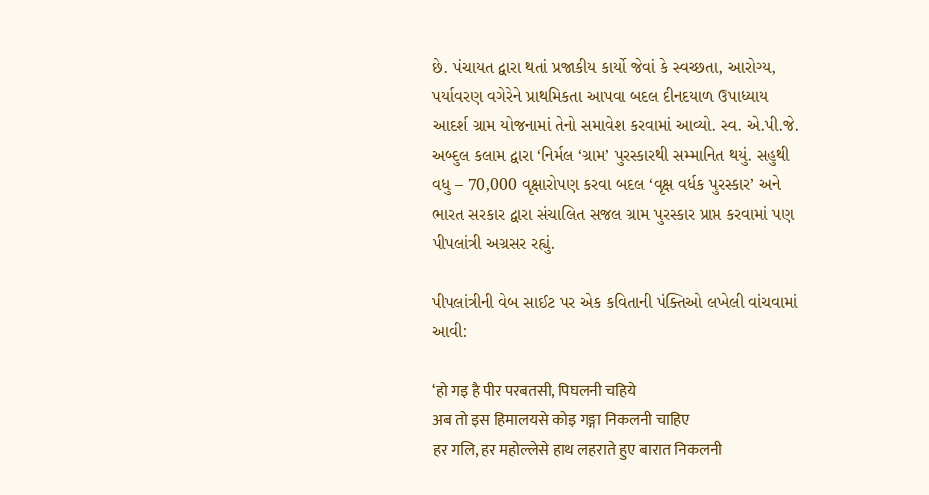છે. પંચાયત દ્વારા થતાં પ્રજાકીય કાર્યો જેવાં કે સ્વચ્છતા, આરોગ્ય, પર્યાવરણ વગેરેને પ્રાથમિકતા આપવા બદલ દીનદયાળ ઉપાધ્યાય આદર્શ ગ્રામ યોજનામાં તેનો સમાવેશ કરવામાં આવ્યો. સ્વ. એ.પી.જે. અબ્દુલ કલામ દ્વારા ‘નિર્મલ ‘ગ્રામ’ પુરસ્કારથી સમ્માનિત થયું. સહુથી વધુ – 70,000 વૃક્ષારોપણ કરવા બદલ ‘વૃક્ષ વર્ધક પુરસ્કાર’ અને ભારત સરકાર દ્વારા સંચાલિત સજલ ગ્રામ પુરસ્કાર પ્રાપ્ત કરવામાં પણ પીપલાંત્રી અગ્રસર રહ્યું.

પીપલાંત્રીની વેબ સાઈટ પર એક કવિતાની પંક્તિઓ લખેલી વાંચવામાં આવી:

‘हो गइ है पीर परबतसी, पिघलनी चहिये
अब तो इस हिमालयसे कोइ गङ्गा निकलनी चाहिए
हर गलि, हर महोल्लेसे हाथ लहराते हुए बारात निकलनी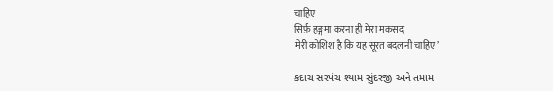चाहिए
सिर्फ़ हङ्गमा करना ही मेरा मकसद
मेरी कोशिश है कि यह सूरत बदलनी चाहिए’

કદાચ સરપંચ શ્યામ સુંદરજી અને તમામ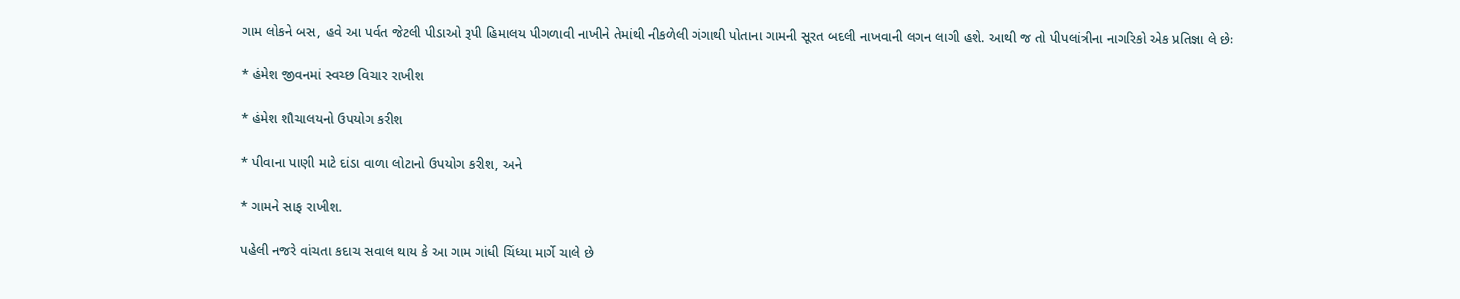ગામ લોકને બસ, હવે આ પર્વત જેટલી પીડાઓ રૂપી હિમાલય પીગળાવી નાખીને તેમાંથી નીકળેલી ગંગાથી પોતાના ગામની સૂરત બદલી નાખવાની લગન લાગી હશે. આથી જ તો પીપલાંત્રીના નાગરિકો એક પ્રતિજ્ઞા લે છેઃ

* હંમેશ જીવનમાં સ્વચ્છ વિચાર રાખીશ

* હંમેશ શૌચાલયનો ઉપયોગ કરીશ

* પીવાના પાણી માટે દાંડા વાળા લોટાનો ઉપયોગ કરીશ, અને

* ગામને સાફ રાખીશ.

પહેલી નજરે વાંચતા કદાચ સવાલ થાય કે આ ગામ ગાંધી ચિંધ્યા માર્ગે ચાલે છે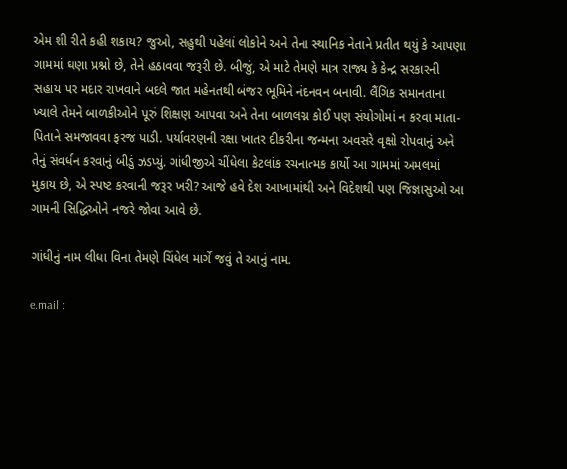એમ શી રીતે કહી શકાય? જુઓ, સહુથી પહેલાં લોકોને અને તેના સ્થાનિક નેતાને પ્રતીત થયું કે આપણા ગામમાં ઘણા પ્રશ્નો છે, તેને હઠાવવા જરૂરી છે. બીજું, એ માટે તેમણે માત્ર રાજ્ય કે કેન્દ્ર સરકારની સહાય પર મદાર રાખવાને બદલે જાત મહેનતથી બંજર ભૂમિને નંદનવન બનાવી. લૈંગિક સમાનતાના ખ્યાલે તેમને બાળકીઓને પૂરું શિક્ષણ આપવા અને તેના બાળલગ્ન કોઈ પણ સંયોગોમાં ન કરવા માતા-પિતાને સમજાવવા ફરજ પાડી. પર્યાવરણની રક્ષા ખાતર દીકરીના જન્મના અવસરે વૃક્ષો રોપવાનું અને તેનું સંવર્ધન કરવાનું બીડું ઝડપ્યું. ગાંધીજીએ ચીંધેલા કેટલાંક રચનાત્મક કાર્યો આ ગામમાં અમલમાં મુકાય છે, એ સ્પષ્ટ કરવાની જરૂર ખરી? આજે હવે દેશ આખામાંથી અને વિદેશથી પણ જિજ્ઞાસુઓ આ ગામની સિદ્ધિઓને નજરે જોવા આવે છે.

ગાંધીનું નામ લીધા વિના તેમણે ચિંધેલ માર્ગે જવું તે આનું નામ.

e.mail :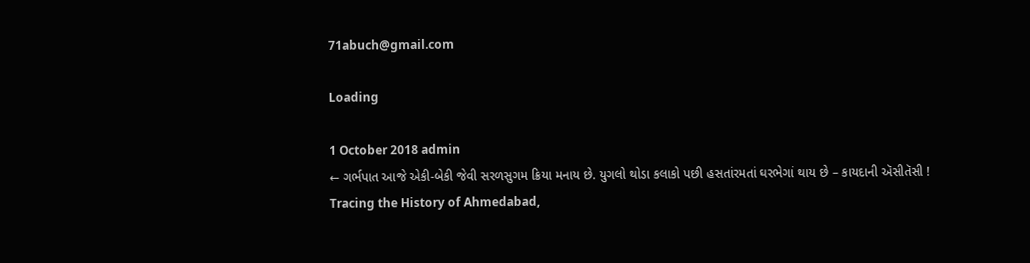71abuch@gmail.com

Loading

1 October 2018 admin
← ગર્ભપાત આજે એકી-બેકી જેવી સરળસુગમ ક્રિયા મનાય છે. યુગલો થોડા કલાકો પછી હસતાંરમતાં ઘરભેગાં થાય છે – કાયદાની ઍસીતૅસી !
Tracing the History of Ahmedabad,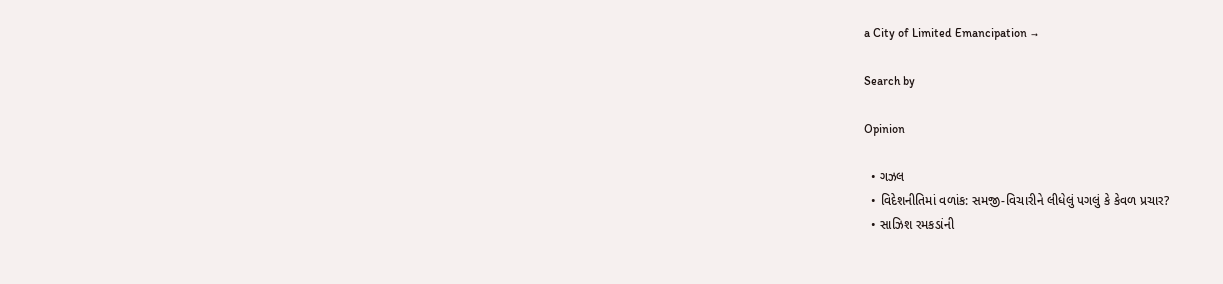a City of Limited Emancipation →

Search by

Opinion

  • ગઝલ
  • વિદેશનીતિમાં વળાંક: સમજી-વિચારીને લીધેલું પગલું કે કેવળ પ્રચાર?
  • સાઝિશ રમકડાંની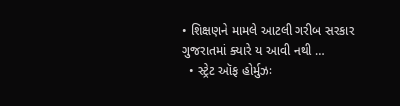• શિક્ષણને મામલે આટલી ગરીબ સરકાર ગુજરાતમાં ક્યારે ય આવી નથી …
  • સ્ટ્રેટ ઑફ હોર્મુઝઃ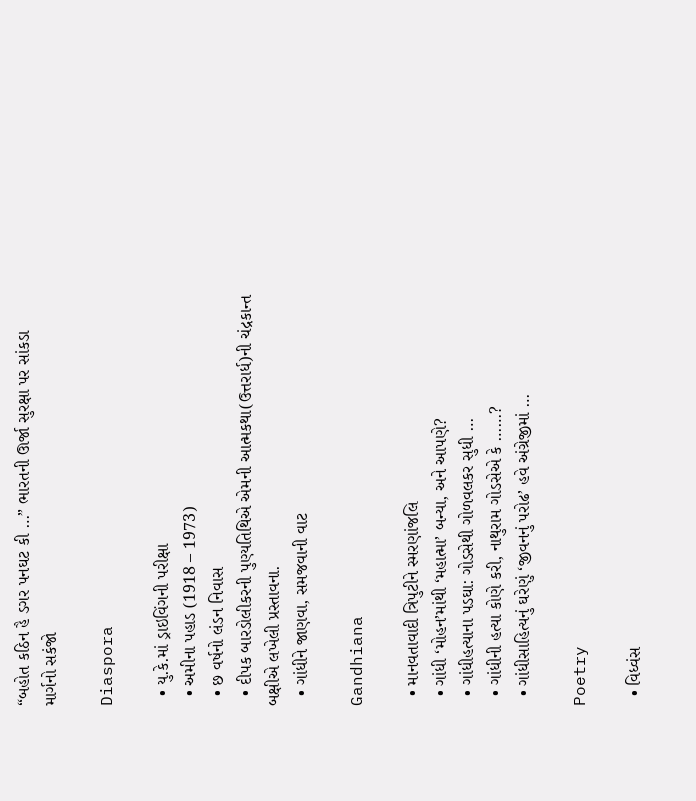“બહોત કઠિન હૈ ડગર પનઘટ કી …” ભારતની ઊર્જા સુરક્ષા પર સાંકડા માર્ગનો સકંજો

Diaspora

  • યુ.કે.માં ડ્રાઇવિંગની પરીક્ષા
  • અમીના પહાડ (1918 – 1973)
  • છ વર્ષનો લંડન નિવાસ
  • દીપક બારડોલીકરની પુણ્યતિથિએ એમની આત્મકથા(ઉત્તરાર્ધ)ની ચંદ્રકાન્ત બક્ષીએ લખેલી પ્રસ્તાવના.
  • ગાંધીને જાણવા, સમજવાની વાટ

Gandhiana

  • માનવતાવાદી ત્રિપુટીને સ્મરણાંજલિ
  • ગાંધી ‘મોહન’માંથી ‘મહાત્મા’ બન્યા, અને આપણે?
  • ગાંધીહત્યાના પડઘા: ગોડસેથી ગોળવલકર સુધી …
  • ગાંધીની હત્યા કોણે કરી, નાથુરામ ગોડસેએ કે ……?
  • ગાંધીસાહિત્યનું ઘરેણું ‘જીવનનું પરોઢ’ હવે અંગ્રેજીમાં …

Poetry

  • વિધ્વંસ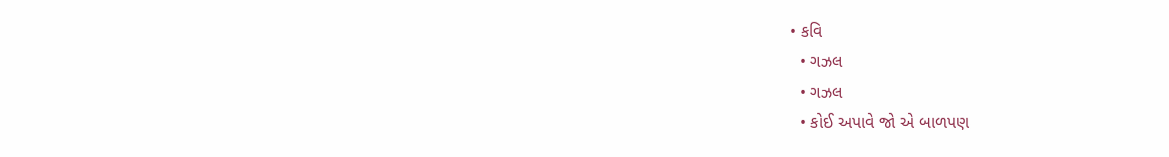• કવિ
  • ગઝલ
  • ગઝલ
  • કોઈ અપાવે જો એ બાળપણ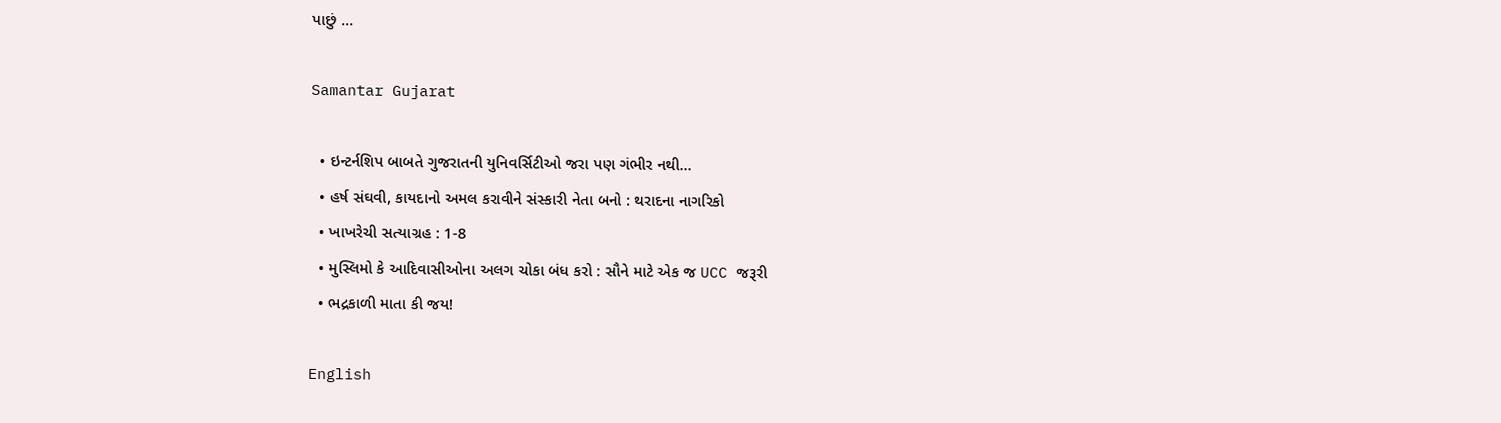પાછું …

Samantar Gujarat

  • ઇન્ટર્નશિપ બાબતે ગુજરાતની યુનિવર્સિટીઓ જરા પણ ગંભીર નથી…
  • હર્ષ સંઘવી, કાયદાનો અમલ કરાવીને સંસ્કારી નેતા બનો : થરાદના નાગરિકો
  • ખાખરેચી સત્યાગ્રહ : 1-8
  • મુસ્લિમો કે આદિવાસીઓના અલગ ચોકા બંધ કરો : સૌને માટે એક જ UCC જરૂરી
  • ભદ્રકાળી માતા કી જય!

English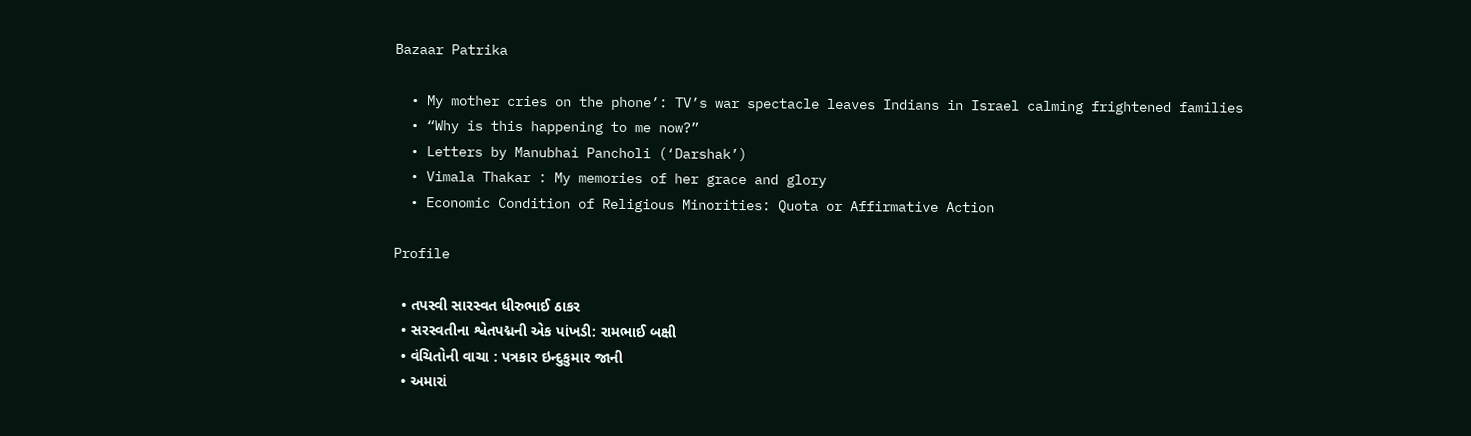Bazaar Patrika

  • My mother cries on the phone’: TV’s war spectacle leaves Indians in Israel calming frightened families
  • “Why is this happening to me now?”
  • Letters by Manubhai Pancholi (‘Darshak’)
  • Vimala Thakar : My memories of her grace and glory
  • Economic Condition of Religious Minorities: Quota or Affirmative Action

Profile

  • તપસ્વી સારસ્વત ધીરુભાઈ ઠાકર
  • સરસ્વતીના શ્વેતપદ્મની એક પાંખડી: રામભાઈ બક્ષી
  • વંચિતોની વાચા : પત્રકાર ઇન્દુકુમાર જાની
  • અમારાં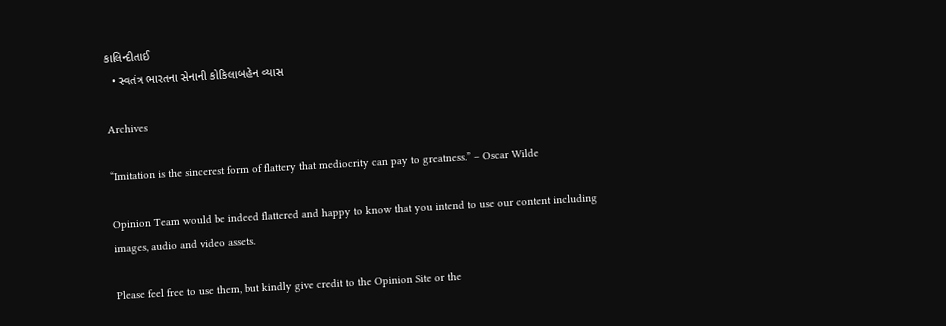કાલિન્દીતાઈ
  • સ્વતંત્ર ભારતના સેનાની કોકિલાબહેન વ્યાસ

Archives

“Imitation is the sincerest form of flattery that mediocrity can pay to greatness.” – Oscar Wilde

Opinion Team would be indeed flattered and happy to know that you intend to use our content including images, audio and video assets.

Please feel free to use them, but kindly give credit to the Opinion Site or the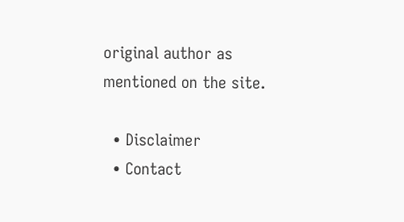original author as mentioned on the site.

  • Disclaimer
  • Contact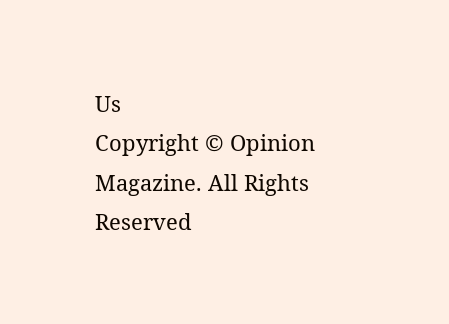Us
Copyright © Opinion Magazine. All Rights Reserved